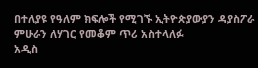በተለያዩ የዓለም ክፍሎች የሚገኙ ኢትዮጵያውያን ዳያስፖራ ምሁራን ለሃገር የመቆም ጥሪ አስተላለፉ
አዲስ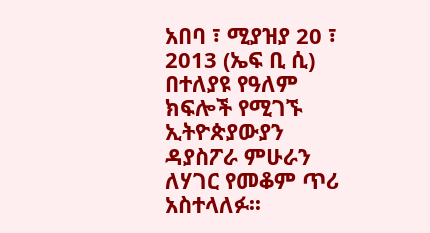አበባ ፣ ሚያዝያ 20 ፣ 2013 (ኤፍ ቢ ሲ) በተለያዩ የዓለም ክፍሎች የሚገኙ ኢትዮጵያውያን ዳያስፖራ ምሁራን ለሃገር የመቆም ጥሪ አስተላለፉ፡፡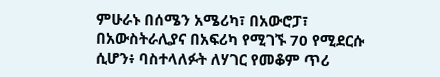ምሁራኑ በሰሜን አሜሪካ፣ በአውሮፓ፣ በአውስትራሊያና በአፍሪካ የሚገኙ 70 የሚደርሱ ሲሆን፥ ባስተላለፉት ለሃገር የመቆም ጥሪ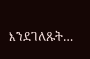እንደገለጹት…